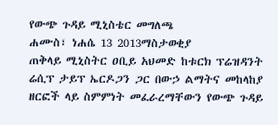የውጭ ጉዳይ ሚኒስቴር መግለጫ
ሐሙስ፣ ነሐሴ 13 2013ማስታወቂያ
ጠቅላይ ሚኒስትር ዐቢይ አህመድ ከቱርክ ፕሬዝዳንት ሬሲፕ ታይፕ ኤርዶጋን ጋር በውኃ ልማትና መከላከያ ዘርፎች ላይ ስምምነት መፈራረማቸውን የውጭ ጉዳይ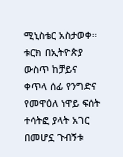ሚኒስቴር አስታወቀ። ቱርክ በኢትዮጵያ ውስጥ ከቻይና ቀጥላ ሰፊ የንግድና የመዋዕለ ነዋይ ፍሰት ተሳትፎ ያላት አገር በመሆኗ ጉብኝቱ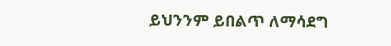ይህንንም ይበልጥ ለማሳደግ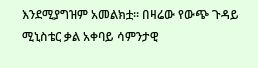እንደሚያግዝም አመልክቷ። በዛሬው የውጭ ጉዳይ ሚኒስቴር ቃል አቀባይ ሳምንታዊ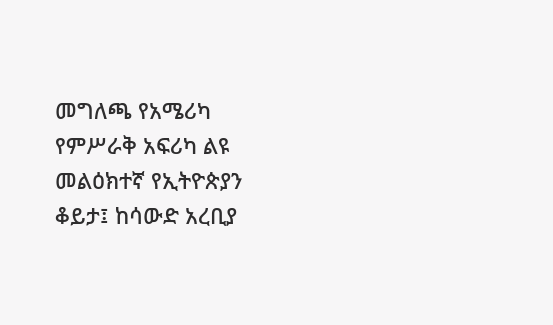መግለጫ የአሜሪካ የምሥራቅ አፍሪካ ልዩ መልዕክተኛ የኢትዮጵያን ቆይታ፤ ከሳውድ አረቢያ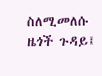ስለሚመለሱ ዜጎች ጉዳይ፤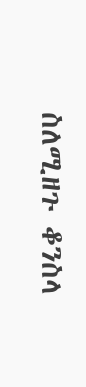ስለሚዘጉ ቆንስላ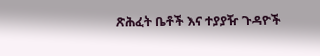ጽሕፈት ቤቶች እና ተያያዥ ጉዳዮች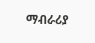ማብራሪያ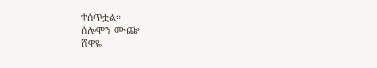ተሰጥቷል።
ሰሎሞን ሙጬ
ሸዋዬ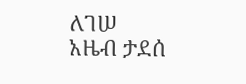ለገሠ
አዜብ ታደሰ